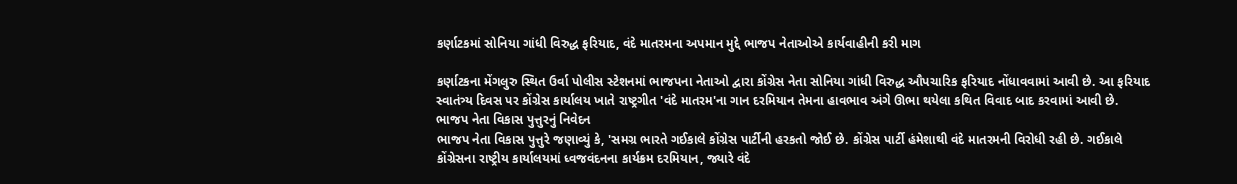કર્ણાટકમાં સોનિયા ગાંધી વિરુદ્ધ ફરિયાદ, વંદે માતરમના અપમાન મુદ્દે ભાજપ નેતાઓએ કાર્યવાહીની કરી માગ

કર્ણાટકના મેંગલુરુ સ્થિત ઉર્વા પોલીસ સ્ટેશનમાં ભાજપના નેતાઓ દ્વારા કોંગ્રેસ નેતા સોનિયા ગાંધી વિરુદ્ધ ઔપચારિક ફરિયાદ નોંધાવવામાં આવી છે. આ ફરિયાદ સ્વાતંત્ર્ય દિવસ પર કોંગ્રેસ કાર્યાલય ખાતે રાષ્ટ્રગીત 'વંદે માતરમ'ના ગાન દરમિયાન તેમના હાવભાવ અંગે ઊભા થયેલા કથિત વિવાદ બાદ કરવામાં આવી છે.
ભાજપ નેતા વિકાસ પુત્તુરનું નિવેદન
ભાજપ નેતા વિકાસ પુત્તુરે જણાવ્યું કે, 'સમગ્ર ભારતે ગઈકાલે કોંગ્રેસ પાર્ટીની હરકતો જોઈ છે. કોંગ્રેસ પાર્ટી હંમેશાથી વંદે માતરમની વિરોધી રહી છે. ગઈકાલે કોંગ્રેસના રાષ્ટ્રીય કાર્યાલયમાં ધ્વજવંદનના કાર્યક્રમ દરમિયાન, જ્યારે વંદે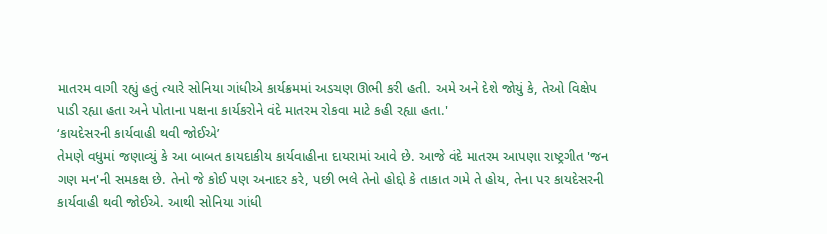માતરમ વાગી રહ્યું હતું ત્યારે સોનિયા ગાંધીએ કાર્યક્રમમાં અડચણ ઊભી કરી હતી. અમે અને દેશે જોયું કે, તેઓ વિક્ષેપ પાડી રહ્યા હતા અને પોતાના પક્ષના કાર્યકરોને વંદે માતરમ રોકવા માટે કહી રહ્યા હતા.'
‘કાયદેસરની કાર્યવાહી થવી જોઈએ’
તેમણે વધુમાં જણાવ્યું કે આ બાબત કાયદાકીય કાર્યવાહીના દાયરામાં આવે છે. આજે વંદે માતરમ આપણા રાષ્ટ્રગીત 'જન ગણ મન'ની સમકક્ષ છે. તેનો જે કોઈ પણ અનાદર કરે, પછી ભલે તેનો હોદ્દો કે તાકાત ગમે તે હોય, તેના પર કાયદેસરની કાર્યવાહી થવી જોઈએ. આથી સોનિયા ગાંધી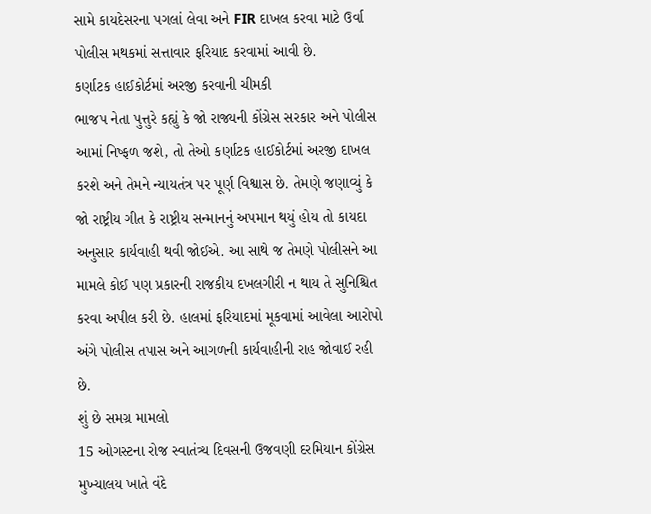સામે કાયદેસરના પગલાં લેવા અને FIR દાખલ કરવા માટે ઉર્વા પોલીસ મથકમાં સત્તાવાર ફરિયાદ કરવામાં આવી છે.
કર્ણાટક હાઈકોર્ટમાં અરજી કરવાની ચીમકી
ભાજપ નેતા પુત્તુરે કહ્યું કે જો રાજ્યની કોંગ્રેસ સરકાર અને પોલીસ આમાં નિષ્ફળ જશે, તો તેઓ કર્ણાટક હાઈકોર્ટમાં અરજી દાખલ કરશે અને તેમને ન્યાયતંત્ર પર પૂર્ણ વિશ્વાસ છે. તેમણે જણાવ્યું કે જો રાષ્ટ્રીય ગીત કે રાષ્ટ્રીય સન્માનનું અપમાન થયું હોય તો કાયદા અનુસાર કાર્યવાહી થવી જોઈએ. આ સાથે જ તેમણે પોલીસને આ મામલે કોઈ પણ પ્રકારની રાજકીય દખલગીરી ન થાય તે સુનિશ્ચિત કરવા અપીલ કરી છે. હાલમાં ફરિયાદમાં મૂકવામાં આવેલા આરોપો અંગે પોલીસ તપાસ અને આગળની કાર્યવાહીની રાહ જોવાઈ રહી છે.
શું છે સમગ્ર મામલો
15 ઓગસ્ટના રોજ સ્વાતંત્ર્ય દિવસની ઉજવણી દરમિયાન કોંગ્રેસ મુખ્યાલય ખાતે વંદે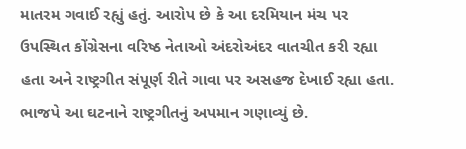માતરમ ગવાઈ રહ્યું હતું. આરોપ છે કે આ દરમિયાન મંચ પર ઉપસ્થિત કોંગ્રેસના વરિષ્ઠ નેતાઓ અંદરોઅંદર વાતચીત કરી રહ્યા હતા અને રાષ્ટ્રગીત સંપૂર્ણ રીતે ગાવા પર અસહજ દેખાઈ રહ્યા હતા. ભાજપે આ ઘટનાને રાષ્ટ્રગીતનું અપમાન ગણાવ્યું છે.